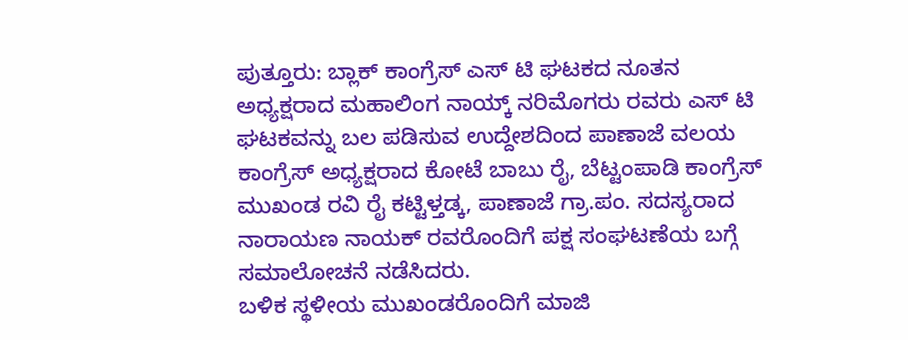ಪುತ್ತೂರು: ಬ್ಲಾಕ್ ಕಾಂಗ್ರೆಸ್ ಎಸ್ ಟಿ ಘಟಕದ ನೂತನ ಅಧ್ಯಕ್ಷರಾದ ಮಹಾಲಿಂಗ ನಾಯ್ಕ್ ನರಿಮೊಗರು ರವರು ಎಸ್ ಟಿ ಘಟಕವನ್ನು ಬಲ ಪಡಿಸುವ ಉದ್ದೇಶದಿಂದ ಪಾಣಾಜೆ ವಲಯ ಕಾಂಗ್ರೆಸ್ ಅಧ್ಯಕ್ಷರಾದ ಕೋಟೆ ಬಾಬು ರೈ, ಬೆಟ್ಟಂಪಾಡಿ ಕಾಂಗ್ರೆಸ್ ಮುಖಂಡ ರವಿ ರೈ ಕಟ್ಟಿಳ್ತಡ್ಕ, ಪಾಣಾಜೆ ಗ್ರಾ.ಪಂ. ಸದಸ್ಯರಾದ ನಾರಾಯಣ ನಾಯಕ್ ರವರೊಂದಿಗೆ ಪಕ್ಷ ಸಂಘಟಣೆಯ ಬಗ್ಗೆ ಸಮಾಲೋಚನೆ ನಡೆಸಿದರು.
ಬಳಿಕ ಸ್ಥಳೀಯ ಮುಖಂಡರೊಂದಿಗೆ ಮಾಜಿ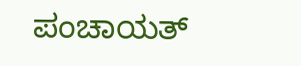ಪಂಚಾಯತ್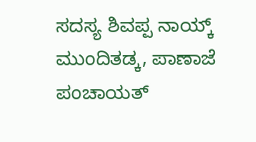ಸದಸ್ಯ ಶಿವಪ್ಪ ನಾಯ್ಕ್ ಮುಂದಿತಡ್ಕ, ಪಾಣಾಜೆ ಪಂಚಾಯತ್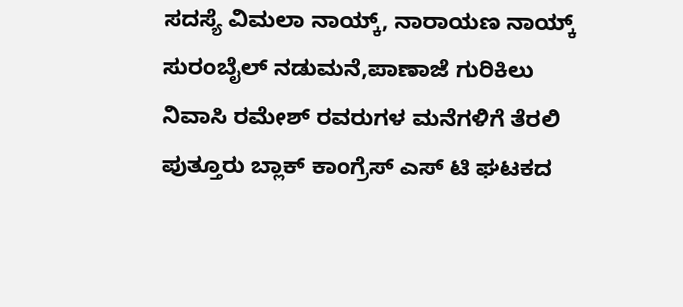ಸದಸ್ಯೆ ವಿಮಲಾ ನಾಯ್ಕ್, ನಾರಾಯಣ ನಾಯ್ಕ್ ಸುರಂಬೈಲ್ ನಡುಮನೆ,ಪಾಣಾಜೆ ಗುರಿಕಿಲು ನಿವಾಸಿ ರಮೇಶ್ ರವರುಗಳ ಮನೆಗಳಿಗೆ ತೆರಲಿ ಪುತ್ತೂರು ಬ್ಲಾಕ್ ಕಾಂಗ್ರೆಸ್ ಎಸ್ ಟಿ ಘಟಕದ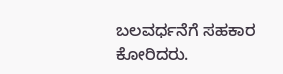ಬಲವರ್ಧನೆಗೆ ಸಹಕಾರ ಕೋರಿದರು.